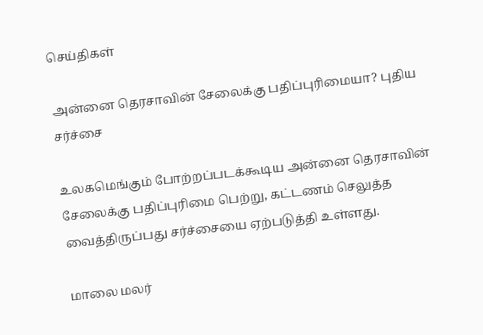செய்திகள்

அன்னை தெரசாவின் சேலைக்கு பதிப்புரிமையா? புதிய சர்ச்சை

உலகமெங்கும் போற்றப்படக்கூடிய அன்னை தெரசாவின் சேலைக்கு பதிப்புரிமை பெற்று, கட்டணம் செலுத்த வைத்திருப்பது சர்ச்சையை ஏற்படுத்தி உள்ளது.

மாலை மலர்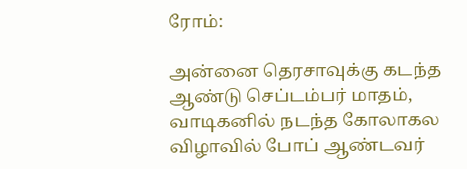ரோம்:

அன்னை தெரசாவுக்கு கடந்த ஆண்டு செப்டம்பர் மாதம், வாடிகனில் நடந்த கோலாகல விழாவில் போப் ஆண்டவர்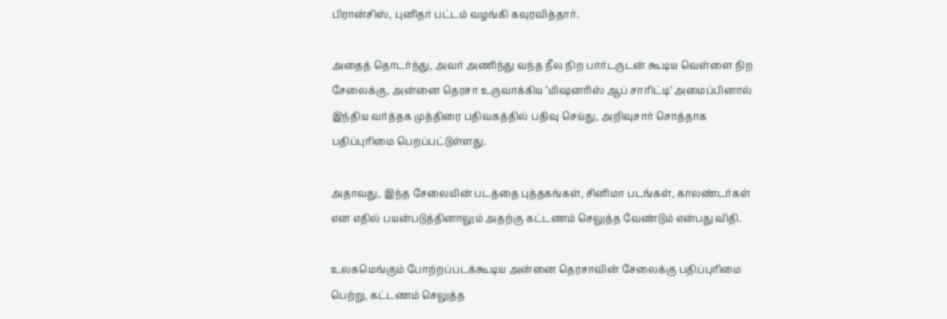பிரான்சிஸ், புனிதர் பட்டம் வழங்கி கவுரவித்தார்.

அதைத் தொடர்ந்து, அவர் அணிந்து வந்த நீல நிற பார்டருடன் கூடிய வெள்ளை நிற சேலைக்கு, அன்னை தெரசா உருவாக்கிய ‘மிஷனரிஸ் ஆப் சாரிட்டி’ அமைப்பினால் இந்திய வர்த்தக முத்திரை பதிவகத்தில் பதிவு செய்து, அறிவுசார் சொத்தாக பதிப்புரிமை பெறப்பட்டுள்ளது.

அதாவது, இந்த சேலையின் படத்தை புத்தகங்கள், சினிமா படங்கள், காலண்டர்கள் என எதில் பயன்படுத்தினாலும் அதற்கு கட்டணம் செலுத்த வேண்டும் என்பது விதி.

உலகமெங்கும் போற்றப்படக்கூடிய அன்னை தெரசாவின் சேலைக்கு பதிப்புரிமை பெற்று, கட்டணம் செலுத்த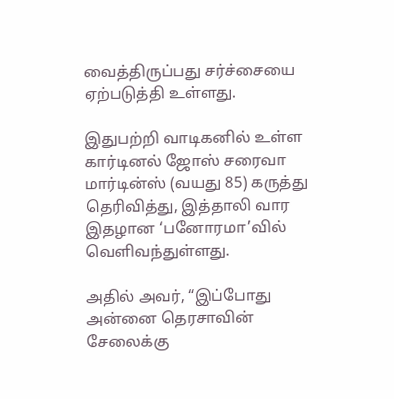வைத்திருப்பது சர்ச்சையை ஏற்படுத்தி உள்ளது.

இதுபற்றி வாடிகனில் உள்ள கார்டினல் ஜோஸ் சரைவா மார்டின்ஸ் (வயது 85) கருத்து தெரிவித்து, இத்தாலி வார இதழான ‘பனோரமா’வில் வெளிவந்துள்ளது.

அதில் அவர், “இப்போது அன்னை தெரசாவின் சேலைக்கு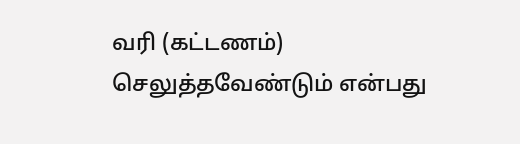வரி (கட்டணம்) செலுத்தவேண்டும் என்பது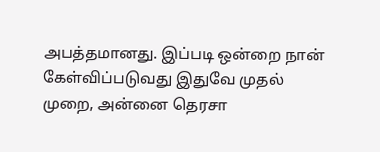அபத்தமானது. இப்படி ஒன்றை நான் கேள்விப்படுவது இதுவே முதல் முறை, அன்னை தெரசா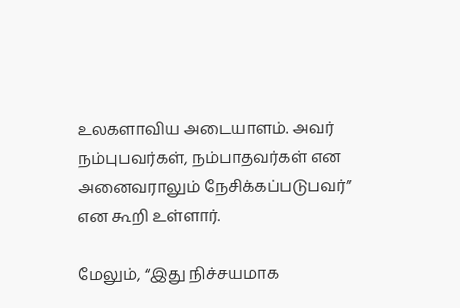உலகளாவிய அடையாளம். அவர் நம்புபவர்கள், நம்பாதவர்கள் என அனைவராலும் நேசிக்கப்படுபவர்” என கூறி உள்ளார்.

மேலும், “இது நிச்சயமாக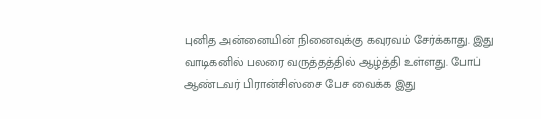புனித அன்னையின் நினைவுக்கு கவுரவம் சேர்க்காது. இது வாடிகனில் பலரை வருத்தத்தில் ஆழ்த்தி உள்ளது. போப் ஆண்டவர் பிரான்சிஸ்சை பேச வைக்க இது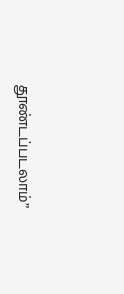தூண்டப்படலாம்”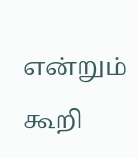என்றும் கூறி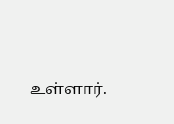உள்ளார்.